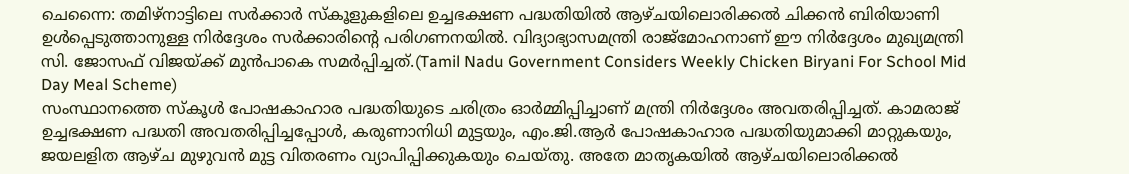ചെന്നൈ: തമിഴ്നാട്ടിലെ സർക്കാർ സ്കൂളുകളിലെ ഉച്ചഭക്ഷണ പദ്ധതിയിൽ ആഴ്ചയിലൊരിക്കൽ ചിക്കൻ ബിരിയാണി ഉൾപ്പെടുത്താനുള്ള നിർദ്ദേശം സർക്കാരിന്റെ പരിഗണനയിൽ. വിദ്യാഭ്യാസമന്ത്രി രാജ്മോഹനാണ് ഈ നിർദ്ദേശം മുഖ്യമന്ത്രി സി. ജോസഫ് വിജയ്ക്ക് മുൻപാകെ സമർപ്പിച്ചത്.(Tamil Nadu Government Considers Weekly Chicken Biryani For School Mid Day Meal Scheme)
സംസ്ഥാനത്തെ സ്കൂൾ പോഷകാഹാര പദ്ധതിയുടെ ചരിത്രം ഓർമ്മിപ്പിച്ചാണ് മന്ത്രി നിർദ്ദേശം അവതരിപ്പിച്ചത്. കാമരാജ് ഉച്ചഭക്ഷണ പദ്ധതി അവതരിപ്പിച്ചപ്പോൾ, കരുണാനിധി മുട്ടയും, എം.ജി.ആർ പോഷകാഹാര പദ്ധതിയുമാക്കി മാറ്റുകയും, ജയലളിത ആഴ്ച മുഴുവൻ മുട്ട വിതരണം വ്യാപിപ്പിക്കുകയും ചെയ്തു. അതേ മാതൃകയിൽ ആഴ്ചയിലൊരിക്കൽ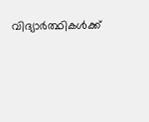വിദ്യാർത്ഥികൾക്ക്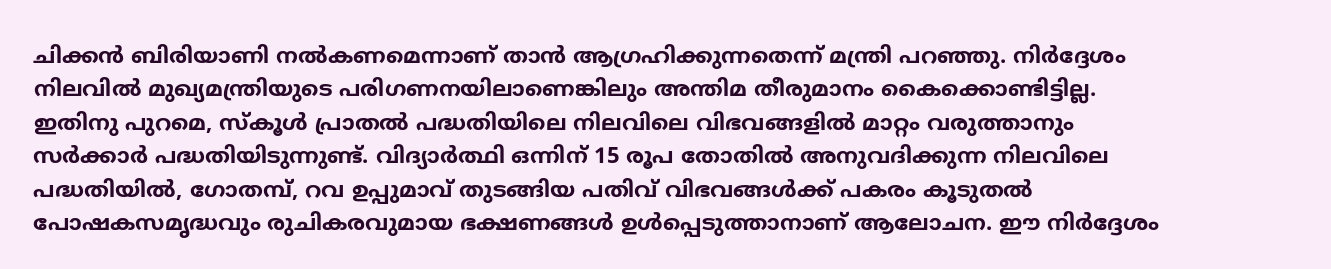ചിക്കൻ ബിരിയാണി നൽകണമെന്നാണ് താൻ ആഗ്രഹിക്കുന്നതെന്ന് മന്ത്രി പറഞ്ഞു. നിർദ്ദേശം നിലവിൽ മുഖ്യമന്ത്രിയുടെ പരിഗണനയിലാണെങ്കിലും അന്തിമ തീരുമാനം കൈക്കൊണ്ടിട്ടില്ല.
ഇതിനു പുറമെ, സ്കൂൾ പ്രാതൽ പദ്ധതിയിലെ നിലവിലെ വിഭവങ്ങളിൽ മാറ്റം വരുത്താനും സർക്കാർ പദ്ധതിയിടുന്നുണ്ട്. വിദ്യാർത്ഥി ഒന്നിന് 15 രൂപ തോതിൽ അനുവദിക്കുന്ന നിലവിലെ പദ്ധതിയിൽ, ഗോതമ്പ്, റവ ഉപ്പുമാവ് തുടങ്ങിയ പതിവ് വിഭവങ്ങൾക്ക് പകരം കൂടുതൽ പോഷകസമൃദ്ധവും രുചികരവുമായ ഭക്ഷണങ്ങൾ ഉൾപ്പെടുത്താനാണ് ആലോചന. ഈ നിർദ്ദേശം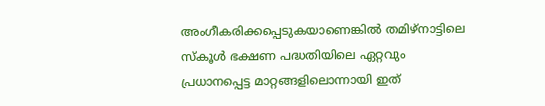അംഗീകരിക്കപ്പെടുകയാണെങ്കിൽ തമിഴ്നാട്ടിലെ സ്കൂൾ ഭക്ഷണ പദ്ധതിയിലെ ഏറ്റവും പ്രധാനപ്പെട്ട മാറ്റങ്ങളിലൊന്നായി ഇത്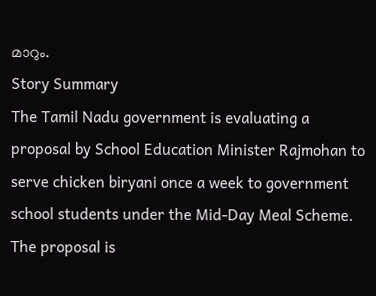മാറും.
Story Summary
The Tamil Nadu government is evaluating a proposal by School Education Minister Rajmohan to serve chicken biryani once a week to government school students under the Mid-Day Meal Scheme. The proposal is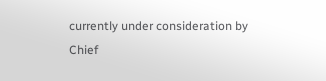currently under consideration by Chief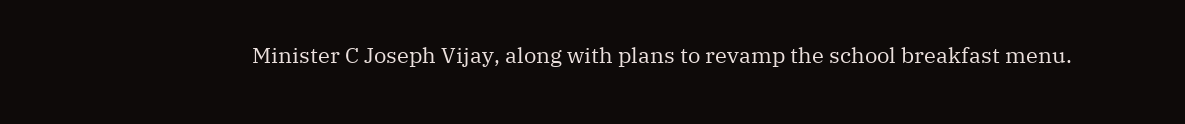Minister C Joseph Vijay, along with plans to revamp the school breakfast menu.